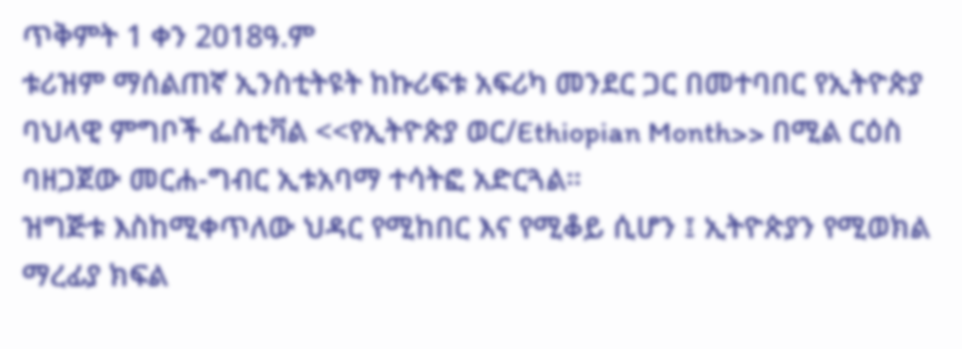ጥቅምት 1 ቀን 2018ዓ.ም
ቱሪዝም ማሰልጠኛ ኢንስቲትዩት ከኩሪፍቱ አፍሪካ መንደር ጋር በመተባበር የኢትዮጵያ ባህላዊ ምግቦች ፌስቲቫል <<የኢትዮጵያ ወር/Ethiopian Month>> በሚል ርዕስ ባዘጋጀው መርሐ-ግብር ኢቱአባማ ተሳትፎ አድርጓል።
ዝግጅቱ እስከሚቀጥለው ህዳር የሚከበር እና የሚቆይ ሲሆን ፤ ኢትዮጵያን የሚወክል ማረፊያ ክፍል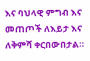እና ባህላዊ ምግብ እና መጠጦች ለእይታ እና ለቅምሻ ቀርበውበታል።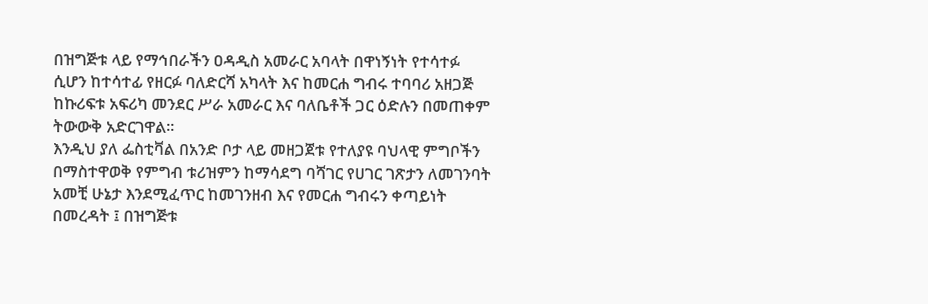በዝግጅቱ ላይ የማኅበራችን ዐዳዲስ አመራር አባላት በዋነኝነት የተሳተፉ ሲሆን ከተሳተፊ የዘርፉ ባለድርሻ አካላት እና ከመርሐ ግብሩ ተባባሪ አዘጋጅ ከኩሪፍቱ አፍሪካ መንደር ሥራ አመራር እና ባለቤቶች ጋር ዕድሉን በመጠቀም ትውውቅ አድርገዋል።
እንዲህ ያለ ፌስቲቫል በአንድ ቦታ ላይ መዘጋጀቱ የተለያዩ ባህላዊ ምግቦችን በማስተዋወቅ የምግብ ቱሪዝምን ከማሳደግ ባሻገር የሀገር ገጽታን ለመገንባት አመቺ ሁኔታ እንደሚፈጥር ከመገንዘብ እና የመርሐ ግብሩን ቀጣይነት በመረዳት ፤ በዝግጅቱ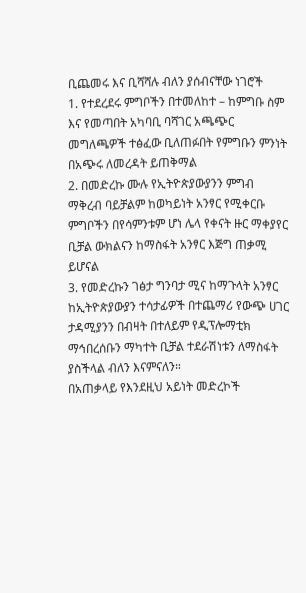ቢጨመሩ እና ቢሻሻሉ ብለን ያሰብናቸው ነገሮች
1. የተደረደሩ ምግቦችን በተመለከተ – ከምግቡ ስም እና የመጣበት አካባቢ ባሻገር አጫጭር መግለጫዎች ተፅፈው ቢለጠፉበት የምግቡን ምንነት በአጭሩ ለመረዳት ይጠቅማል
2. በመድረኩ ሙሉ የኢትዮጵያውያንን ምግብ ማቅረብ ባይቻልም ከወካይነት አንፃር የሚቀርቡ ምግቦችን በየሳምንቱም ሆነ ሌላ የቀናት ዙር ማቀያየር ቢቻል ውክልናን ከማስፋት አንፃር እጅግ ጠቃሚ ይሆናል
3. የመድረኩን ገፅታ ግንባታ ሚና ከማጉላት አንፃር ከኢትዮጵያውያን ተሳታፊዎች በተጨማሪ የውጭ ሀገር ታዳሚያንን በብዛት በተለይም የዲፕሎማቲክ ማኅበረሰቡን ማካተት ቢቻል ተደራሽነቱን ለማስፋት ያስችላል ብለን እናምናለን።
በአጠቃላይ የእንደዚህ አይነት መድረኮች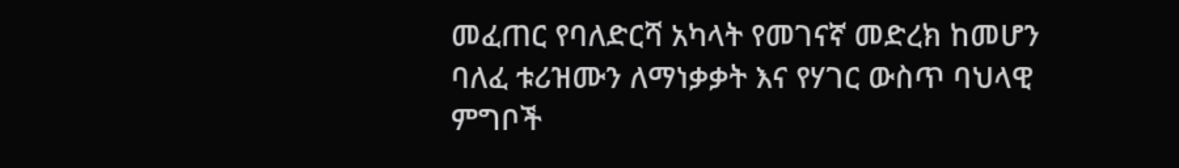መፈጠር የባለድርሻ አካላት የመገናኛ መድረክ ከመሆን ባለፈ ቱሪዝሙን ለማነቃቃት እና የሃገር ውስጥ ባህላዊ ምግቦች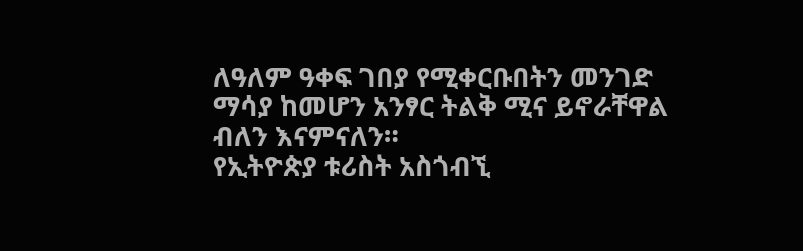ለዓለም ዓቀፍ ገበያ የሚቀርቡበትን መንገድ ማሳያ ከመሆን አንፃር ትልቅ ሚና ይኖራቸዋል ብለን እናምናለን።
የኢትዮጵያ ቱሪስት አስጎብኚ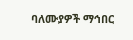ባለሙያዎች ማኅበር